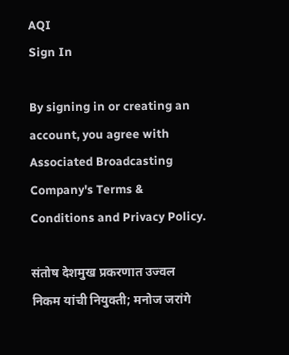AQI
Sign In

By signing in or creating an account, you agree with Associated Broadcasting Company's Terms & Conditions and Privacy Policy.

संतोष देशमुख प्रकरणात उज्वल निकम यांची नियुक्ती; मनोज जरांगे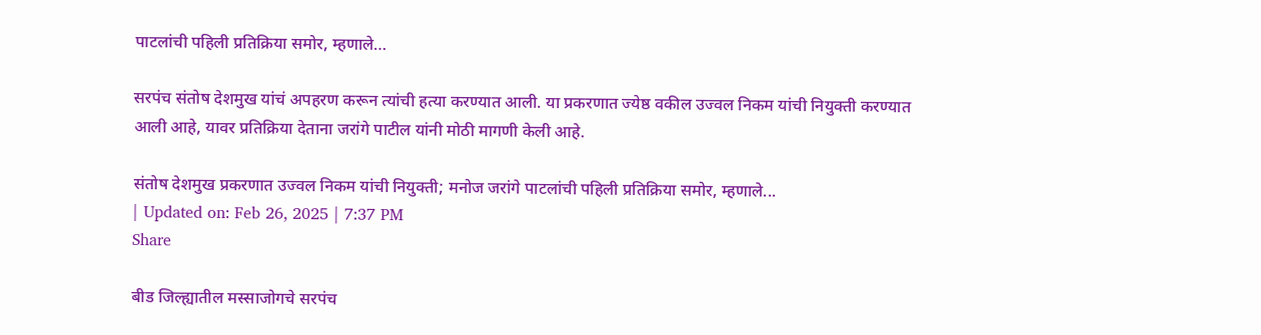पाटलांची पहिली प्रतिक्रिया समोर, म्हणाले…

सरपंच संतोष देशमुख यांचं अपहरण करून त्यांची हत्या करण्यात आली. या प्रकरणात ज्येष्ठ वकील उज्वल निकम यांची नियुक्ती करण्यात आली आहे, यावर प्रतिक्रिया देताना जरांगे पाटील यांनी मोठी मागणी केली आहे.

संतोष देशमुख प्रकरणात उज्वल निकम यांची नियुक्ती; मनोज जरांगे पाटलांची पहिली प्रतिक्रिया समोर, म्हणाले...
| Updated on: Feb 26, 2025 | 7:37 PM
Share

बीड जिल्ह्यातील मस्साजोगचे सरपंच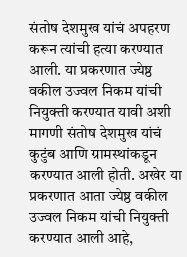संतोष देशमुख यांचं अपहरण करून त्यांची हत्या करण्यात आली. या प्रकरणात ज्येष्ठ वकील उज्वल निकम यांची नियुक्ती करण्यात यावी अशी मागणी संतोष देशमुख यांचं कुटुंब आणि ग्रामस्थांकडून करण्यात आली होती. अखेर या प्रकरणात आता ज्येष्ठ वकील उज्वल निकम यांची नियुक्ती करण्यात आली आहे,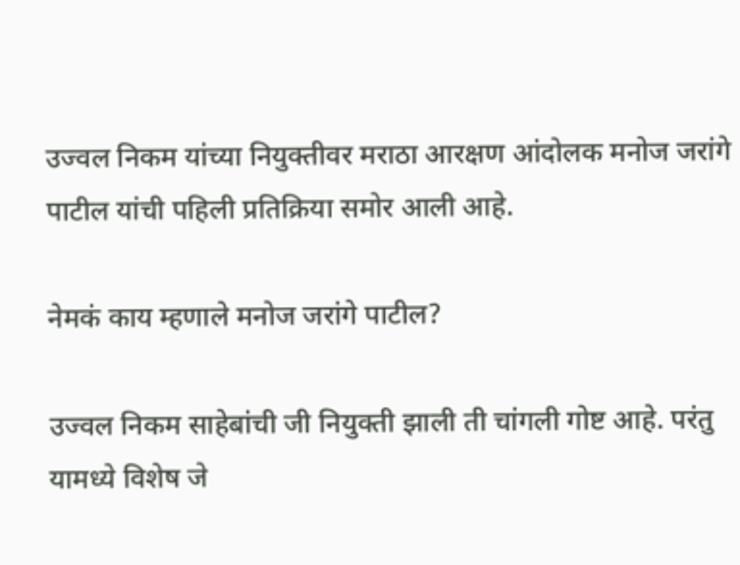उज्वल निकम यांच्या नियुक्तीवर मराठा आरक्षण आंदोलक मनोज जरांगे पाटील यांची पहिली प्रतिक्रिया समोर आली आहे.

नेमकं काय म्हणाले मनोज जरांगे पाटील?

उज्वल निकम साहेबांची जी नियुक्ती झाली ती चांगली गोष्ट आहे. परंतु यामध्ये विशेष जे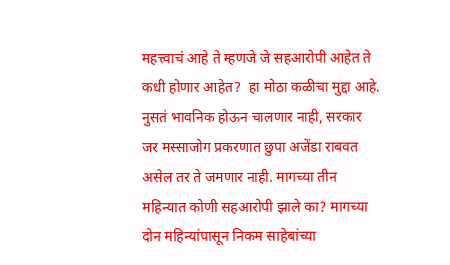महत्त्वाचं आहे ते म्हणजे जे सहआरोपी आहेत ते कधी होणार आहेत?  हा मोठा कळीचा मुद्दा आहे. नुसतं भावनिक होऊन चालणार नाही, सरकार जर मस्साजोग प्रकरणात छुपा अजेंडा राबवत असेल तर ते जमणार नाही. मागच्या तीन महिन्यात कोणी सहआरोपी झाले का? मागच्या दोन महिन्यांपासून निकम साहेबांच्या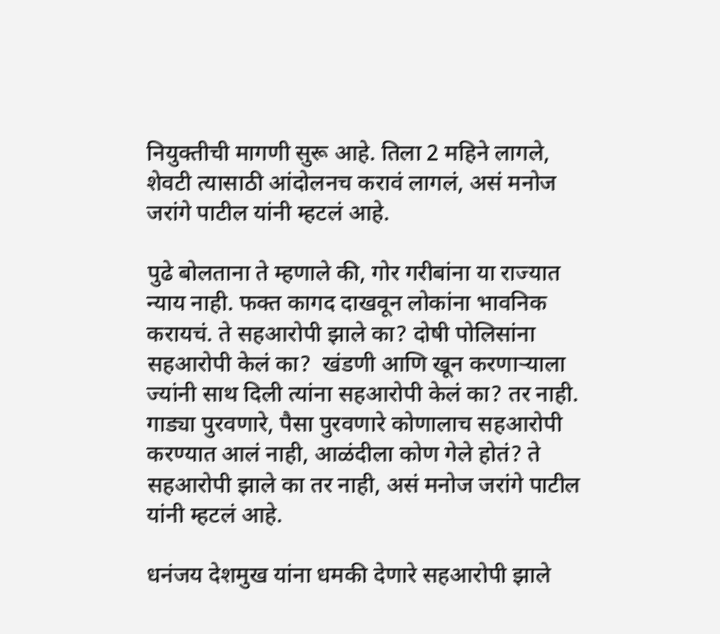नियुक्तीची मागणी सुरू आहे. तिला 2 महिने लागले, शेवटी त्यासाठी आंदोलनच करावं लागलं, असं मनोज जरांगे पाटील यांनी म्हटलं आहे.

पुढे बोलताना ते म्हणाले की, गोर गरीबांना या राज्यात न्याय नाही. फक्त कागद दाखवून लोकांना भावनिक करायचं. ते सहआरोपी झाले का? दोषी पोलिसांना सहआरोपी केलं का?  खंडणी आणि खून करणाऱ्याला ज्यांनी साथ दिली त्यांना सहआरोपी केलं का? तर नाही. गाड्या पुरवणारे, पैसा पुरवणारे कोणालाच सहआरोपी करण्यात आलं नाही, आळंदीला कोण गेले होतं? ते सहआरोपी झाले का तर नाही, असं मनोज जरांगे पाटील यांनी म्हटलं आहे.

धनंजय देशमुख यांना धमकी देणारे सहआरोपी झाले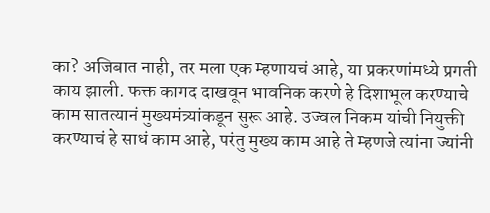का? अजिबात नाही, तर मला एक म्हणायचं आहे, या प्रकरणांमध्ये प्रगती काय झाली. फक्त कागद दाखवून भावनिक करणे हे दिशाभूल करण्याचे काम सातत्यानं मुख्यमंत्र्यांकडून सुरू आहे. उज्वल निकम यांची नियुक्ती करण्याचं हे साधं काम आहे, परंतु मुख्य काम आहे ते म्हणजे त्यांना ज्यांनी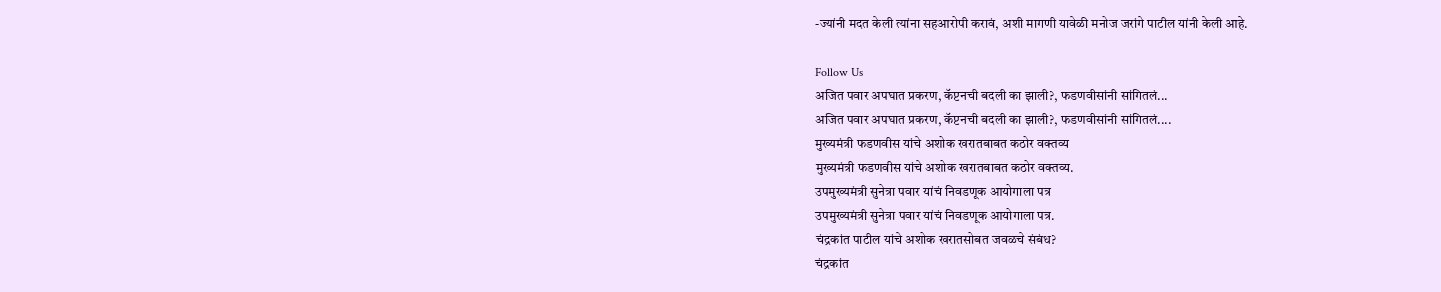-ज्यांनी मदत केली त्यांना सहआरोपी करावं, अशी मागणी यावेळी मनोज जरांगे पाटील यांनी केली आहे.

Follow Us
अजित पवार अपघात प्रकरण, कॅप्टनची बदली का झाली?, फडणवीसांनी सांगितलं...
अजित पवार अपघात प्रकरण, कॅप्टनची बदली का झाली?, फडणवीसांनी सांगितलं....
मुख्यमंत्री फडणवीस यांचे अशोक खरातबाबत कठोर वक्तव्य
मुख्यमंत्री फडणवीस यांचे अशोक खरातबाबत कठोर वक्तव्य.
उपमुख्यमंत्री सुनेत्रा पवार यांचं निवडणूक आयोगाला पत्र
उपमुख्यमंत्री सुनेत्रा पवार यांचं निवडणूक आयोगाला पत्र.
चंद्रकांत पाटील यांचे अशोक खरातसोबत जवळचे संबंध?
चंद्रकांत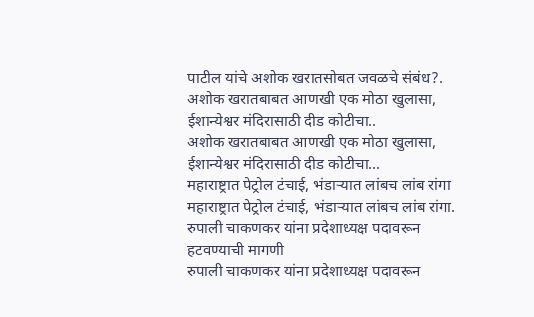पाटील यांचे अशोक खरातसोबत जवळचे संबंध?.
अशोक खरातबाबत आणखी एक मोठा खुलासा, ईशान्येश्वर मंदिरासाठी दीड कोटीचा..
अशोक खरातबाबत आणखी एक मोठा खुलासा, ईशान्येश्वर मंदिरासाठी दीड कोटीचा...
महाराष्ट्रात पेट्रोल टंचाई, भंडाऱ्यात लांबच लांब रांगा
महाराष्ट्रात पेट्रोल टंचाई, भंडाऱ्यात लांबच लांब रांगा.
रुपाली चाकणकर यांना प्रदेशाध्यक्ष पदावरून हटवण्याची मागणी
रुपाली चाकणकर यांना प्रदेशाध्यक्ष पदावरून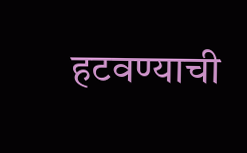हटवण्याची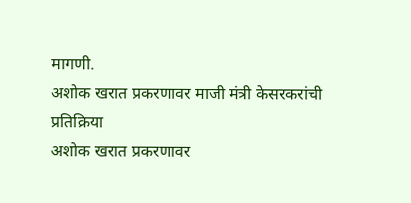मागणी.
अशोक खरात प्रकरणावर माजी मंत्री केसरकरांची प्रतिक्रिया
अशोक खरात प्रकरणावर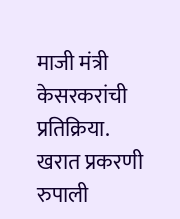माजी मंत्री केसरकरांची प्रतिक्रिया.
खरात प्रकरणी रुपाली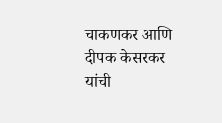चाकणकर आणि दीपक केसरकर यांची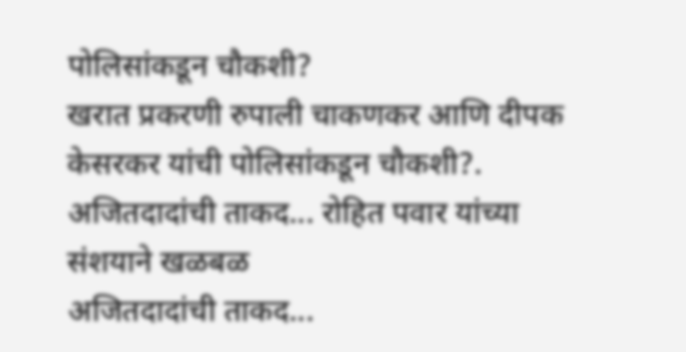पोलिसांकडून चौकशी?
खरात प्रकरणी रुपाली चाकणकर आणि दीपक केसरकर यांची पोलिसांकडून चौकशी?.
अजितदादांची ताकद... रोहित पवार यांच्या संशयाने खळबळ
अजितदादांची ताकद...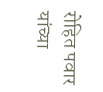रोहित पवार यांच्या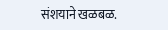संशयाने खळबळ.